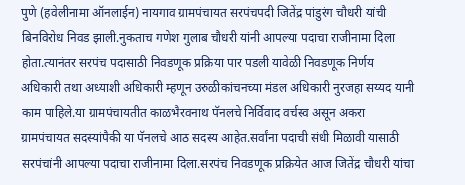पुणे (हवेलीनामा ऑनलाईन) नायगाव ग्रामपंचायत सरपंचपदी जितेंद्र पांडुरंग चौधरी यांची बिनविरोध निवड झाली.नुकताच गणेश गुलाब चौधरी यांनी आपल्या पदाचा राजीनामा दिला होता.त्यानंतर सरपंच पदासाठी निवडणूक प्रक्रिया पार पडली यावेळी निवडणूक निर्णय अधिकारी तथा अध्याशी अधिकारी म्हणून उरुळीकांचनच्या मंडल अधिकारी नुरजहा सय्यद यानी काम पाहिले.या ग्रामपंचायतीत काळभैरवनाथ पॅनलचे निर्विवाद वर्चस्व असून अकरा ग्रामपंचायत सदस्यांपैकी या पॅनलचे आठ सदस्य आहेत.सर्वांना पदाची संधी मिळावी यासाठी सरपंचांनी आपल्या पदाचा राजीनामा दिला.सरपंच निवडणूक प्रक्रियेत आज जितेंद्र चौधरी यांचा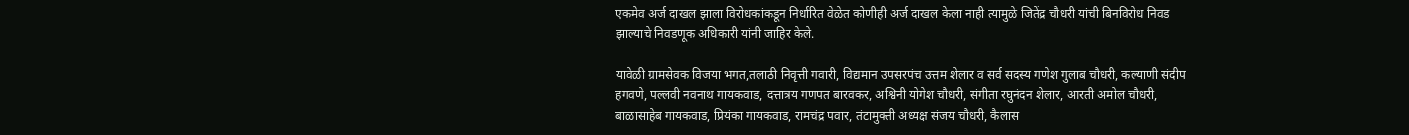एकमेव अर्ज दाखल झाला विरोधकांकडून निर्धारित वेळेत कोणीही अर्ज दाखल केला नाही त्यामुळे जितेंद्र चौधरी यांची बिनविरोध निवड झाल्याचे निवडणूक अधिकारी यांनी जाहिर केले.

यावेळी ग्रामसेवक विजया भगत,तलाठी निवृत्ती गवारी, विद्यमान उपसरपंच उत्तम शेलार व सर्व सदस्य गणेश गुलाब चौधरी, कल्याणी संदीप हगवणे, पल्लवी नवनाथ गायकवाड, दत्तात्रय गणपत बारवकर, अश्विनी योगेश चौधरी, संगीता रघुनंदन शेलार, आरती अमोल चौधरी, बाळासाहेब गायकवाड, प्रियंका गायकवाड, रामचंद्र पवार‌, तंटामुक्ती अध्यक्ष संजय चौधरी, कैलास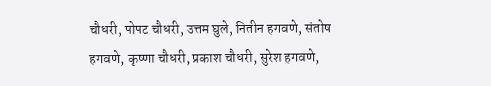चौधरी, पोपट चौधरी, उत्तम घुले, नितीन हगवणे, संतोष हगवणे, कृष्णा चौधरी, प्रकाश चौधरी, सुरेश हगवणे,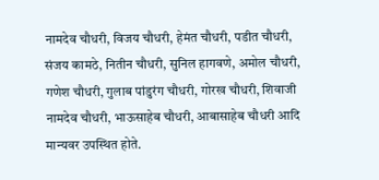नामदेव चौधरी, विजय चौधरी, हेमंत चौधरी, पडीत चौधरी, संजय कामठे, नितीन चौधरी, सुनिल हागवणे, अमोल चौधरी, गणेश चौधरी, गुलाब पांडुरंग चौधरी, गोरख चौधरी, शिवाजी नामदेव चौधरी, भाऊसाहेब चौधरी, आबासाहेब चौधरी आदि मान्यवर उपस्थित होते.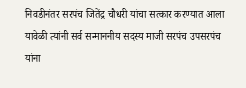निवडीनंतर सरपंच जितेंद्र चौधरी यांचा सत्कार करण्यात आला यावेळी त्यांनी सर्व सन्माननीय सदस्य माजी सरपंच उपसरपंच यांना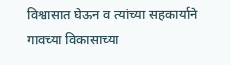विश्वासात घेऊन व त्यांच्या सहकार्याने गावच्या विकासाच्या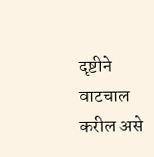दृष्टीने वाटचाल करील असे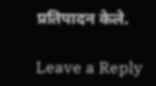प्रतिपादन केले.

Leave a Reply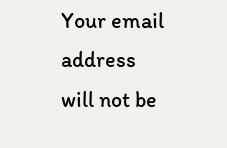Your email address will not be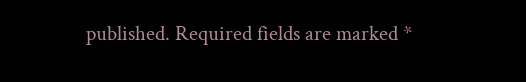published. Required fields are marked *